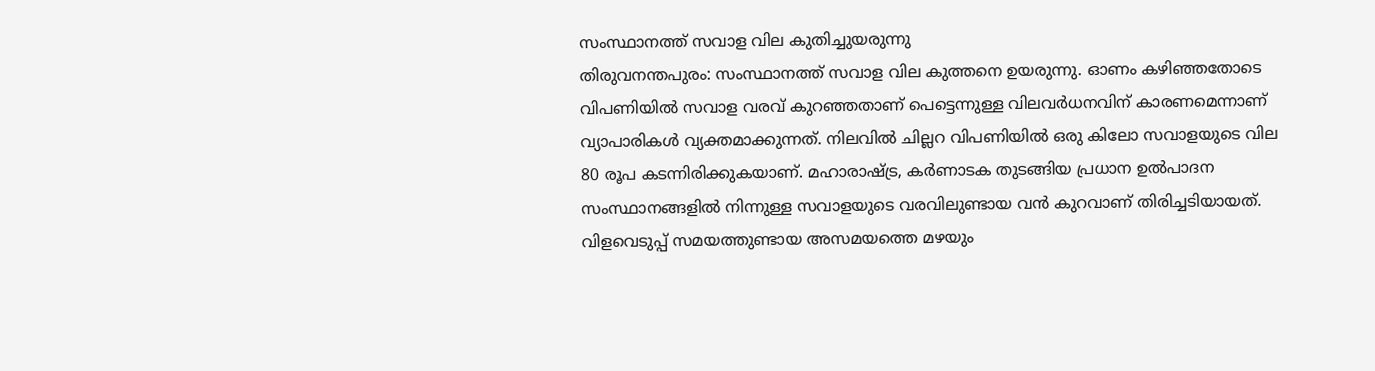സംസ്ഥാനത്ത് സവാള വില കുതിച്ചുയരുന്നു
തിരുവനന്തപുരം: സംസ്ഥാനത്ത് സവാള വില കുത്തനെ ഉയരുന്നു. ഓണം കഴിഞ്ഞതോടെ വിപണിയിൽ സവാള വരവ് കുറഞ്ഞതാണ് പെട്ടെന്നുള്ള വിലവർധനവിന് കാരണമെന്നാണ് വ്യാപാരികൾ വ്യക്തമാക്കുന്നത്. നിലവിൽ ചില്ലറ വിപണിയിൽ ഒരു കിലോ സവാളയുടെ വില 80 രൂപ കടന്നിരിക്കുകയാണ്. മഹാരാഷ്ട്ര, കർണാടക തുടങ്ങിയ പ്രധാന ഉൽപാദന സംസ്ഥാനങ്ങളിൽ നിന്നുള്ള സവാളയുടെ വരവിലുണ്ടായ വൻ കുറവാണ് തിരിച്ചടിയായത്. വിളവെടുപ്പ് സമയത്തുണ്ടായ അസമയത്തെ മഴയും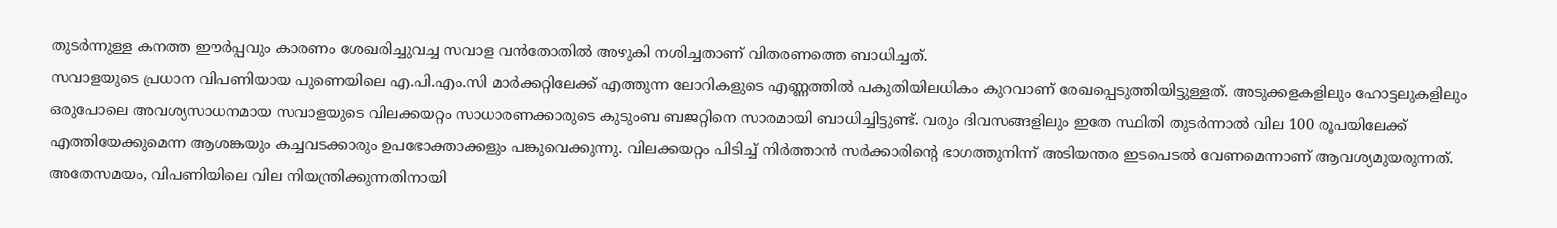തുടർന്നുള്ള കനത്ത ഈർപ്പവും കാരണം ശേഖരിച്ചുവച്ച സവാള വൻതോതിൽ അഴുകി നശിച്ചതാണ് വിതരണത്തെ ബാധിച്ചത്.
സവാളയുടെ പ്രധാന വിപണിയായ പുണെയിലെ എ.പി.എം.സി മാർക്കറ്റിലേക്ക് എത്തുന്ന ലോറികളുടെ എണ്ണത്തിൽ പകുതിയിലധികം കുറവാണ് രേഖപ്പെടുത്തിയിട്ടുള്ളത്. അടുക്കളകളിലും ഹോട്ടലുകളിലും ഒരുപോലെ അവശ്യസാധനമായ സവാളയുടെ വിലക്കയറ്റം സാധാരണക്കാരുടെ കുടുംബ ബജറ്റിനെ സാരമായി ബാധിച്ചിട്ടുണ്ട്. വരും ദിവസങ്ങളിലും ഇതേ സ്ഥിതി തുടർന്നാൽ വില 100 രൂപയിലേക്ക് എത്തിയേക്കുമെന്ന ആശങ്കയും കച്ചവടക്കാരും ഉപഭോക്താക്കളും പങ്കുവെക്കുന്നു. വിലക്കയറ്റം പിടിച്ച് നിർത്താൻ സർക്കാരിന്റെ ഭാഗത്തുനിന്ന് അടിയന്തര ഇടപെടൽ വേണമെന്നാണ് ആവശ്യമുയരുന്നത്. അതേസമയം, വിപണിയിലെ വില നിയന്ത്രിക്കുന്നതിനായി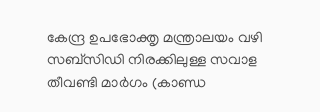കേന്ദ്ര ഉപഭോക്തൃ മന്ത്രാലയം വഴി സബ്സിഡി നിരക്കിലുള്ള സവാള തീവണ്ടി മാർഗം (കാണ്ഡ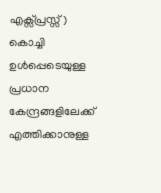എക്സ്പ്രസ്സ്) കൊച്ചി ഉൾപ്പെടെയുള്ള പ്രധാന കേന്ദ്രങ്ങളിലേക്ക് എത്തിക്കാനുള്ള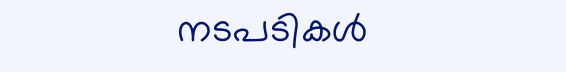നടപടികൾ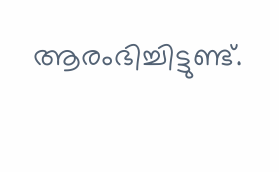ആരംഭിച്ചിട്ടുണ്ട്.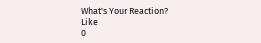What's Your Reaction?
Like
0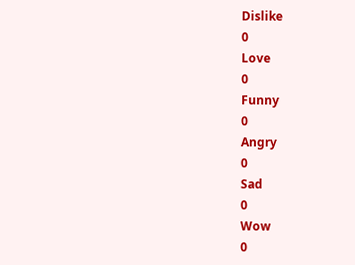Dislike
0
Love
0
Funny
0
Angry
0
Sad
0
Wow
0